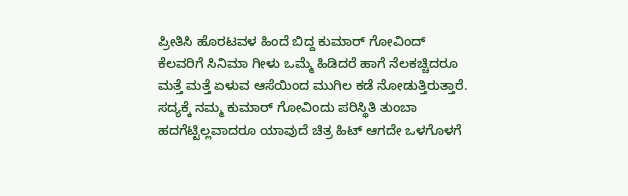ಪ್ರೀತಿಸಿ ಹೊರಟವಳ ಹಿಂದೆ ಬಿದ್ದ ಕುಮಾರ್ ಗೋವಿಂದ್
ಕೆಲವರಿಗೆ ಸಿನಿಮಾ ಗೀಳು ಒಮ್ಮೆ ಹಿಡಿದರೆ ಹಾಗೆ ನೆಲಕಚ್ಚಿದರೂ ಮತ್ತೆ ಮತ್ತೆ ಏಳುವ ಆಸೆಯಿಂದ ಮುಗಿಲ ಕಡೆ ನೋಡುತ್ತಿರುತ್ತಾರೆ. ಸದ್ಯಕ್ಕೆ ನಮ್ಮ ಕುಮಾರ್ ಗೋವಿಂದು ಪರಿಸ್ಥಿತಿ ತುಂಬಾ ಹದಗೆಟ್ಟಿಲ್ಲವಾದರೂ ಯಾವುದೆ ಚಿತ್ರ ಹಿಟ್ ಆಗದೇ ಒಳಗೊಳಗೆ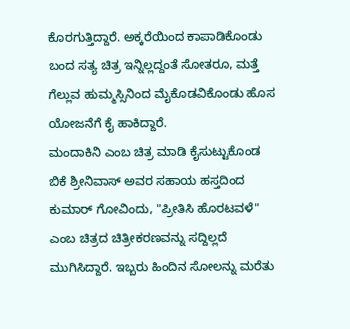ಕೊರಗುತ್ತಿದ್ದಾರೆ. ಅಕ್ಕರೆಯಿಂದ ಕಾಪಾಡಿಕೊಂಡು ಬಂದ ಸತ್ಯ ಚಿತ್ರ ಇನ್ನಿಲ್ಲದ್ದಂತೆ ಸೋತರೂ, ಮತ್ತೆ ಗೆಲ್ಲುವ ಹುಮ್ಮಸ್ಸಿನಿಂದ ಮೈಕೊಡವಿಕೊಂಡು ಹೊಸ ಯೋಜನೆಗೆ ಕೈ ಹಾಕಿದ್ದಾರೆ.
ಮಂದಾಕಿನಿ ಎಂಬ ಚಿತ್ರ ಮಾಡಿ ಕೈಸುಟ್ಟುಕೊಂಡ ಬಿಕೆ ಶ್ರೀನಿವಾಸ್ ಅವರ ಸಹಾಯ ಹಸ್ತದಿಂದ ಕುಮಾರ್ ಗೋವಿಂದು, "ಪ್ರೀತಿಸಿ ಹೊರಟವಳೆ" ಎಂಬ ಚಿತ್ರದ ಚಿತ್ರೀಕರಣವನ್ನು ಸದ್ದಿಲ್ಲದೆ ಮುಗಿಸಿದ್ದಾರೆ. ಇಬ್ಬರು ಹಿಂದಿನ ಸೋಲನ್ನು ಮರೆತು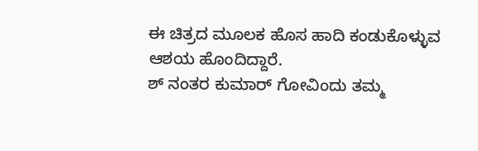ಈ ಚಿತ್ರದ ಮೂಲಕ ಹೊಸ ಹಾದಿ ಕಂಡುಕೊಳ್ಳುವ ಆಶಯ ಹೊಂದಿದ್ದಾರೆ.
ಶ್ ನಂತರ ಕುಮಾರ್ ಗೋವಿಂದು ತಮ್ಮ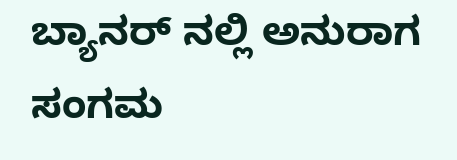ಬ್ಯಾನರ್ ನಲ್ಲಿ ಅನುರಾಗ ಸಂಗಮ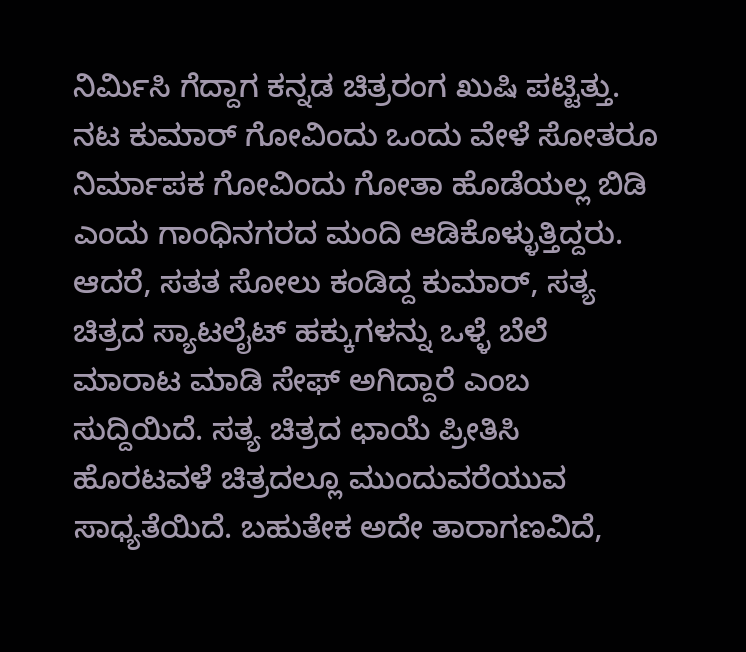ನಿರ್ಮಿಸಿ ಗೆದ್ದಾಗ ಕನ್ನಡ ಚಿತ್ರರಂಗ ಖುಷಿ ಪಟ್ಟಿತ್ತು. ನಟ ಕುಮಾರ್ ಗೋವಿಂದು ಒಂದು ವೇಳೆ ಸೋತರೂ ನಿರ್ಮಾಪಕ ಗೋವಿಂದು ಗೋತಾ ಹೊಡೆಯಲ್ಲ ಬಿಡಿ ಎಂದು ಗಾಂಧಿನಗರದ ಮಂದಿ ಆಡಿಕೊಳ್ಳುತ್ತಿದ್ದರು.
ಆದರೆ, ಸತತ ಸೋಲು ಕಂಡಿದ್ದ ಕುಮಾರ್, ಸತ್ಯ ಚಿತ್ರದ ಸ್ಯಾಟಲೈಟ್ ಹಕ್ಕುಗಳನ್ನು ಒಳ್ಳೆ ಬೆಲೆ ಮಾರಾಟ ಮಾಡಿ ಸೇಫ್ ಅಗಿದ್ದಾರೆ ಎಂಬ ಸುದ್ದಿಯಿದೆ. ಸತ್ಯ ಚಿತ್ರದ ಛಾಯೆ ಪ್ರೀತಿಸಿ ಹೊರಟವಳೆ ಚಿತ್ರದಲ್ಲೂ ಮುಂದುವರೆಯುವ ಸಾಧ್ಯತೆಯಿದೆ. ಬಹುತೇಕ ಅದೇ ತಾರಾಗಣವಿದೆ,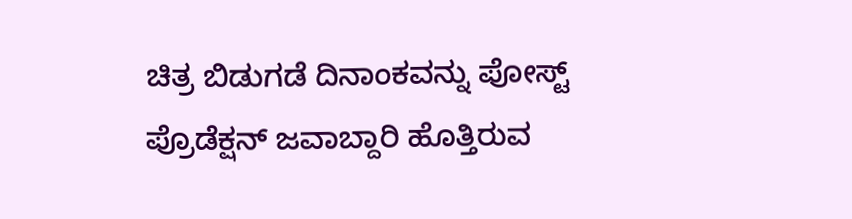ಚಿತ್ರ ಬಿಡುಗಡೆ ದಿನಾಂಕವನ್ನು ಪೋಸ್ಟ್ ಪ್ರೊಡೆಕ್ಷನ್ ಜವಾಬ್ದಾರಿ ಹೊತ್ತಿರುವ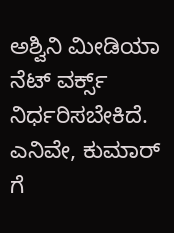ಅಶ್ವಿನಿ ಮೀಡಿಯಾ ನೆಟ್ ವರ್ಕ್ಸ್ ನಿರ್ಧರಿಸಬೇಕಿದೆ. ಎನಿವೇ, ಕುಮಾರ್ ಗೆ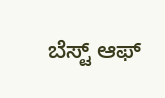ಬೆಸ್ಟ್ ಆಫ್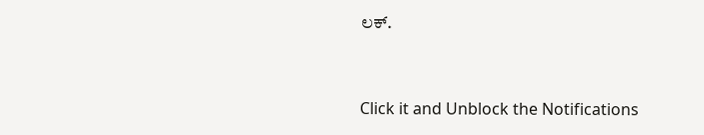ಲಕ್.


Click it and Unblock the Notifications